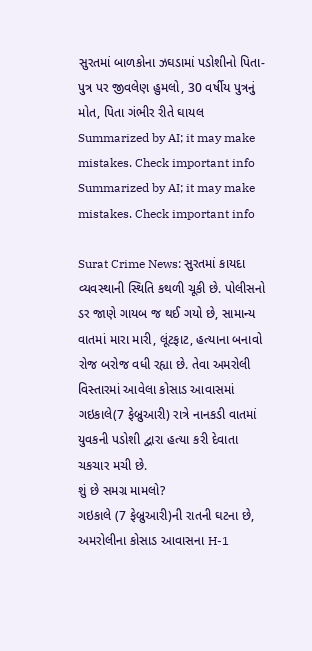સુરતમાં બાળકોના ઝઘડામાં પડોશીનો પિતા-પુત્ર પર જીવલેણ હુમલો, 30 વર્ષીય પુત્રનું મોત, પિતા ગંભીર રીતે ઘાયલ
Summarized by AI; it may make mistakes. Check important info
Summarized by AI; it may make mistakes. Check important info

Surat Crime News: સુરતમાં કાયદા વ્યવસ્થાની સ્થિતિ કથળી ચૂકી છે. પોલીસનો ડર જાણે ગાયબ જ થઈ ગયો છે, સામાન્ય વાતમાં મારા મારી, લૂંટફાટ, હત્યાના બનાવો રોજ બરોજ વધી રહ્યા છે. તેવા અમરોલી વિસ્તારમાં આવેલા કોસાડ આવાસમાં ગઇકાલે(7 ફેબ્રુઆરી) રાત્રે નાનકડી વાતમાં યુવકની પડોશી દ્વારા હત્યા કરી દેવાતા ચકચાર મચી છે.
શું છે સમગ્ર મામલો?
ગઇકાલે (7 ફેબ્રુઆરી)ની રાતની ઘટના છે, અમરોલીના કોસાડ આવાસના H-1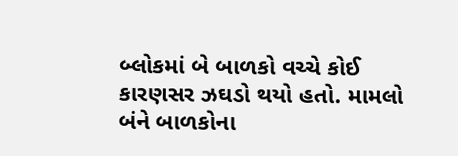બ્લોકમાં બે બાળકો વચ્ચે કોઈ કારણસર ઝઘડો થયો હતો. મામલો બંને બાળકોના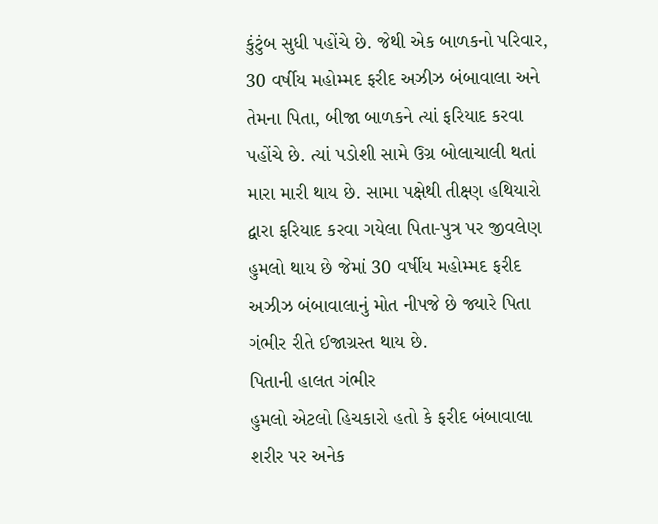કુંટુંબ સુધી પહોંચે છે. જેથી એક બાળકનો પરિવાર, 30 વર્ષીય મહોમ્મદ ફરીદ અઝીઝ બંબાવાલા અને તેમના પિતા, બીજા બાળકને ત્યાં ફરિયાદ કરવા પહોંચે છે. ત્યાં પડોશી સામે ઉગ્ર બોલાચાલી થતાં મારા મારી થાય છે. સામા પક્ષેથી તીક્ષ્ણ હથિયારો દ્વારા ફરિયાદ કરવા ગયેલા પિતા-પુત્ર પર જીવલેણ હુમલો થાય છે જેમાં 30 વર્ષીય મહોમ્મદ ફરીદ અઝીઝ બંબાવાલાનું મોત નીપજે છે જ્યારે પિતા ગંભીર રીતે ઈજાગ્રસ્ત થાય છે.
પિતાની હાલત ગંભીર
હુમલો એટલો હિચકારો હતો કે ફરીદ બંબાવાલા શરીર પર અનેક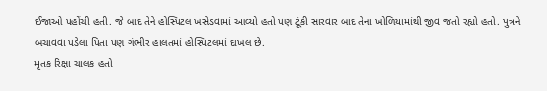ઈજાઓ પહોંચી હતી. જે બાદ તેને હોસ્પિટલ ખસેડવામાં આવ્યો હતો પણ ટૂંકી સારવાર બાદ તેના ખોળિયામાંથી જીવ જતો રહ્યો હતો. પુત્રને બચાવવા પડેલા પિતા પણ ગંભીર હાલતમાં હોસ્પિટલમાં દાખલ છે.
મૃતક રિક્ષા ચાલક હતો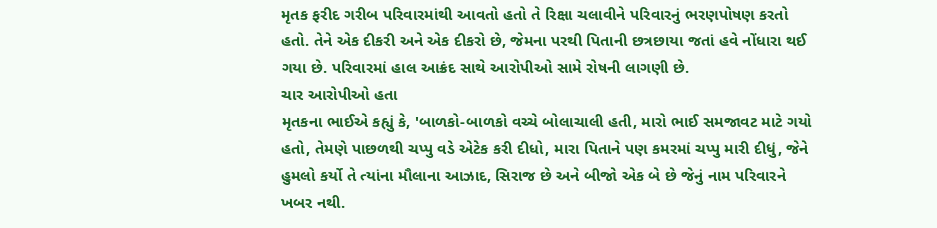મૃતક ફરીદ ગરીબ પરિવારમાંથી આવતો હતો તે રિક્ષા ચલાવીને પરિવારનું ભરણપોષણ કરતો હતો. તેને એક દીકરી અને એક દીકરો છે, જેમના પરથી પિતાની છત્રછાયા જતાં હવે નોંધારા થઈ ગયા છે. પરિવારમાં હાલ આક્રંદ સાથે આરોપીઓ સામે રોષની લાગણી છે.
ચાર આરોપીઓ હતા
મૃતકના ભાઈએ કહ્યું કે, 'બાળકો-બાળકો વચ્ચે બોલાચાલી હતી, મારો ભાઈ સમજાવટ માટે ગયો હતો, તેમણે પાછળથી ચપ્પુ વડે એટેક કરી દીધો, મારા પિતાને પણ કમરમાં ચપ્પુ મારી દીધું, જેને હુમલો કર્યો તે ત્યાંના મૌલાના આઝાદ, સિરાજ છે અને બીજો એક બે છે જેનું નામ પરિવારને ખબર નથી.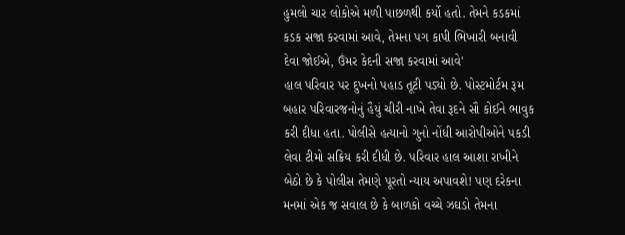હુમલો ચાર લોકોએ મળી પાછળથી કર્યો હતો. તેમને કડકમાં કડક સજા કરવામાં આવે, તેમના પગ કાપી ભિખારી બનાવી દેવા જોઈએ, ઉંમર કેદની સજા કરવામાં આવે'
હાલ પરિવાર પર દુખનો પહાડ તૂટી પડ્યો છે. પોસ્ટમોર્ટમ રૂમ બહાર પરિવારજનોનું હૈયું ચીરી નાખે તેવા રૂદને સૌ કોઈને ભાવુક કરી દીધા હતા. પોલીસે હત્યાનો ગુનો નોંધી આરોપીઓને પકડી લેવા ટીમો સક્રિય કરી દીધી છે. પરિવાર હાલ આશા રાખીને બેઠો છે કે પોલીસ તેમણે પૂરતો ન્યાય અપાવશે! પણ દરેકના મનમાં એક જ સવાલ છે કે બાળકો વચ્ચે ઝઘડો તેમના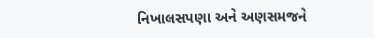નિખાલસપણા અને અણસમજને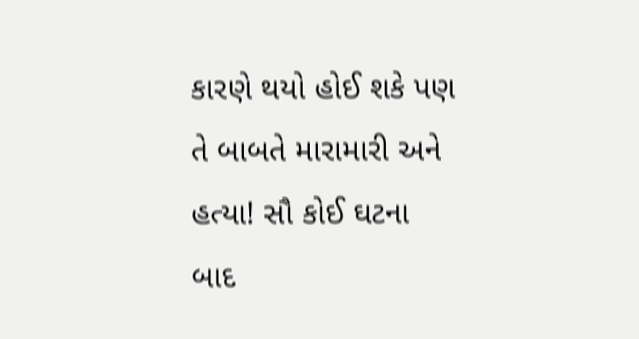કારણે થયો હોઈ શકે પણ તે બાબતે મારામારી અને હત્યા! સૌ કોઈ ઘટના બાદ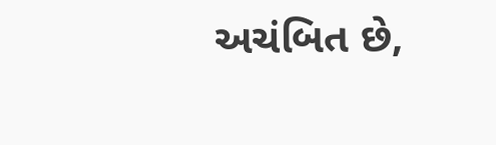અચંબિત છે,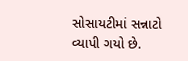સોસાયટીમાં સન્નાટો વ્યાપી ગયો છે.